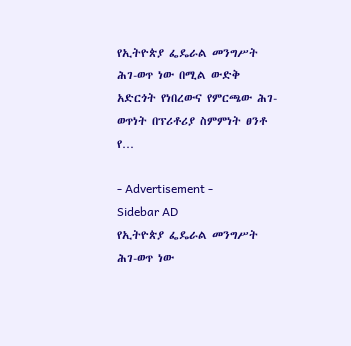የኢትዮጵያ ፌዴራል መንግሥት ሕገ-ወጥ ነው በሚል ውድቅ አድርጎት የነበረውና የምርጫው ሕገ-ወጥነት በፕሪቶሪያ ስምምነት ፀንቶ የ…

- Advertisement -
Sidebar AD
የኢትዮጵያ ፌዴራል መንግሥት ሕገ-ወጥ ነው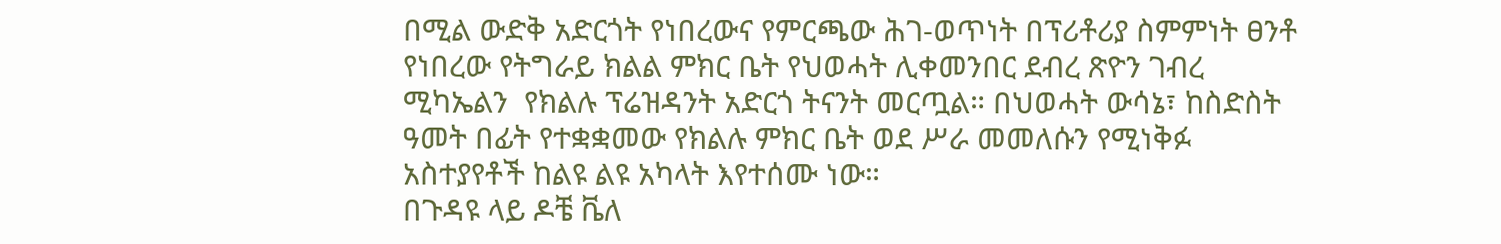በሚል ውድቅ አድርጎት የነበረውና የምርጫው ሕገ-ወጥነት በፕሪቶሪያ ስምምነት ፀንቶ የነበረው የትግራይ ክልል ምክር ቤት የህወሓት ሊቀመንበር ደብረ ጽዮን ገብረ ሚካኤልን  የክልሉ ፕሬዝዳንት አድርጎ ትናንት መርጧል። በህወሓት ውሳኔ፣ ከስድስት ዓመት በፊት የተቋቋመው የክልሉ ምክር ቤት ወደ ሥራ መመለሱን የሚነቅፉ አስተያየቶች ከልዩ ልዩ አካላት እየተሰሙ ነው።
በጉዳዩ ላይ ዶቼ ቬለ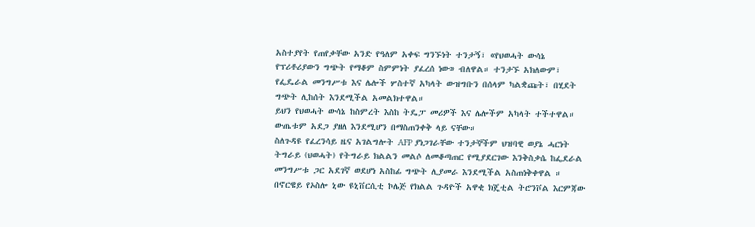አስተያየት የጠየቃቸው አንድ የዓለም አቀፍ ግንኙነት ተንታኝ፣ «የህወሓት ውሳኔ የፕሪቶሪያውን ግጭት የማቆም ስምምነት ያፈረሰ ነው» ብለዋል። ተንታኙ አክለውም፣ የፌዴራል መንግሥቱ እና ሌሎች ሦስተኛ አካላት ውዝግቡን በሰላም ካልቋጩት፣ በሂደት ግጭት ሊከሰት እንደሚችል አመልክተዋል።
ይህን የህወሓት ውሳኔ ከስምረት እስከ ትዴፓ መሪዎች እና ሌሎችም አካላት ተችተዋል። ውጤቱም አደጋ ያዘለ እንደሚሆን በማስጠንቀቅ ላይ ናቸው።
ስለጉዳዩ የፈረንሳይ ዜና አገልግሎት AFP ያነጋገራቸው ተንታኞችም ህዝባዊ ወያኔ ሓርነት ትግራይ (ህወሓት) የትግራይ ክልልን መልሶ ለመቆጣጠር የሚያደርገው እንቅስቃሴ ከፌደራል መንግሥቱ ጋር አደገኛ ወደሆነ አስከፊ ግጭት ሊያመራ እንደሚችል አስጠነቅቀዋል ።
በኖርዌይ የኦስሎ ኒው ዩኒቨርሲቲ ኮሌጅ የክልል ጉዳዮች አዋቂ ክጄቲል ትሮንቮል እርምጃው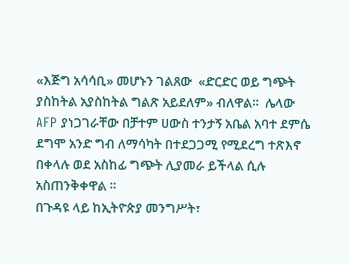«እጅግ አሳሳቢ» መሆኑን ገልጸው  «ድርድር ወይ ግጭት ያስከትል አያስከትል ግልጽ አይደለም» ብለዋል።  ሌላው AFP ያነጋገራቸው በቻተም ሀውስ ተንታኝ አቤል አባተ ደምሴ ደግሞ አንድ ግብ ለማሳካት በተደጋጋሚ የሚደረግ ተጽእኖ በቀላሉ ወደ አስከፊ ግጭት ሊያመራ ይችላል ሲሉ አስጠንቅቀዋል ።
በጉዳዩ ላይ ከኢትዮጵያ መንግሥት፣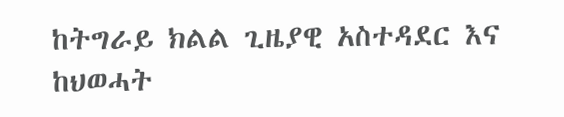ከትግራይ ክልል ጊዜያዊ አስተዳደር እና ከህወሓት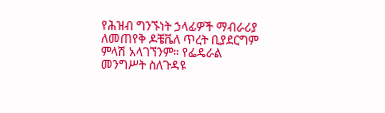የሕዝብ ግንኙነት ኃላፊዎች ማብራሪያ ለመጠየቅ ዶቼቬለ ጥረት ቢያደርግም ምላሽ አላገኘንም። የፌዴራል መንግሥት ስለጉዳዩ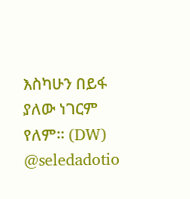እስካሁን በይፋ  ያለው ነገርም የለም። (DW)
@seledadotio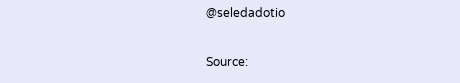@seledadotio

Source: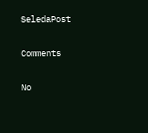SeledaPost

Comments

No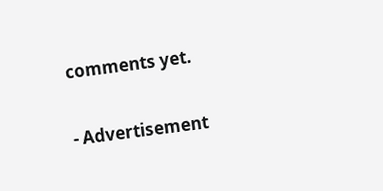comments yet.

- Advertisement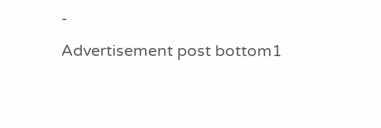-
Advertisement post bottom1